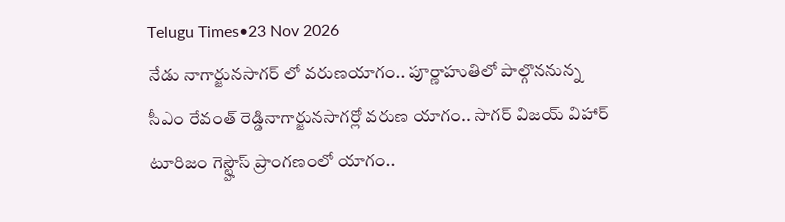Telugu Times•23 Nov 2026
నేడు నాగార్జునసాగర్ లో వరుణయాగం.. పూర్ణాహుతిలో పాల్గొననున్న సీఎం రేవంత్ రెడ్డినాగార్జునసాగర్లో వరుణ యాగం.. సాగర్ విజయ్ విహార్ టూరిజం గెస్ట్హౌస్ ప్రాంగణంలో యాగం..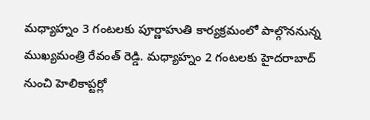మధ్యాహ్నం 3 గంటలకు పూర్ణాహుతి కార్యక్రమంలో పాల్గొననున్న ముఖ్యమంత్రి రేవంత్ రెడ్డి. మధ్యాహ్నం 2 గంటలకు హైదరాబాద్ నుంచి హెలికాప్టర్లో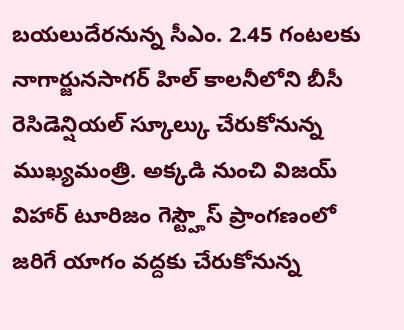బయలుదేరనున్న సీఎం. 2.45 గంటలకు నాగార్జునసాగర్ హిల్ కాలనీలోని బీసీ రెసిడెన్షియల్ స్కూల్కు చేరుకోనున్న ముఖ్యమంత్రి. అక్కడి నుంచి విజయ్ విహార్ టూరిజం గెస్ట్హౌస్ ప్రాంగణంలో జరిగే యాగం వద్దకు చేరుకోనున్న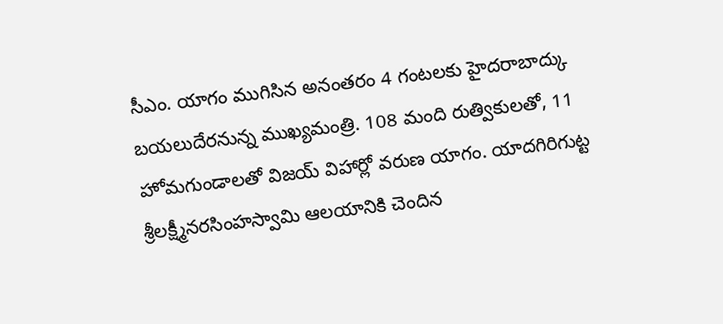సీఎం. యాగం ముగిసిన అనంతరం 4 గంటలకు హైదరాబాద్కు బయలుదేరనున్న ముఖ్యమంత్రి. 108 మంది రుత్వికులతో, 11 హోమగుండాలతో విజయ్ విహార్లో వరుణ యాగం. యాదగిరిగుట్ట శ్రీలక్ష్మీనరసింహస్వామి ఆలయానికి చెందిన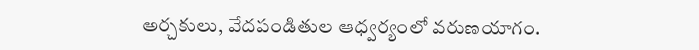అర్చకులు, వేదపండితుల ఆధ్వర్యంలో వరుణయాగం.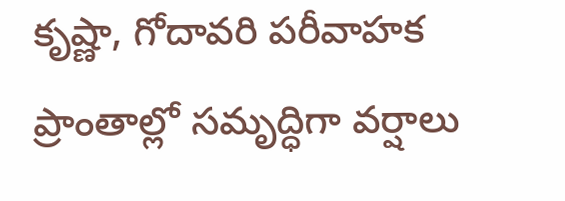కృష్ణా, గోదావరి పరీవాహక ప్రాంతాల్లో సమృద్ధిగా వర్షాలు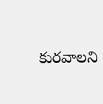కురవాలని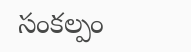సంకల్పం